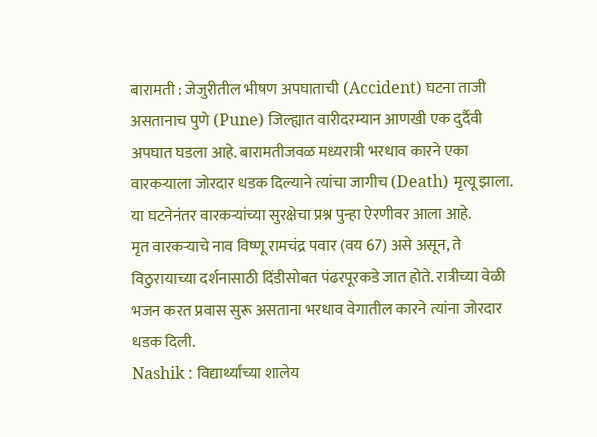बारामती : जेजुरीतील भीषण अपघाताची (Accident) घटना ताजी असतानाच पुणे (Pune) जिल्ह्यात वारीदरम्यान आणखी एक दुर्दैवी अपघात घडला आहे. बारामतीजवळ मध्यरात्री भरधाव कारने एका वारकऱ्याला जोरदार धडक दिल्याने त्यांचा जागीच (Death) मृत्यू झाला. या घटनेनंतर वारकऱ्यांच्या सुरक्षेचा प्रश्न पुन्हा ऐरणीवर आला आहे.
मृत वारकऱ्याचे नाव विष्णू रामचंद्र पवार (वय 67) असे असून, ते विठुरायाच्या दर्शनासाठी दिंडीसोबत पंढरपूरकडे जात होते. रात्रीच्या वेळी भजन करत प्रवास सुरू असताना भरधाव वेगातील कारने त्यांना जोरदार धडक दिली.
Nashik : विद्यार्थ्यांच्या शालेय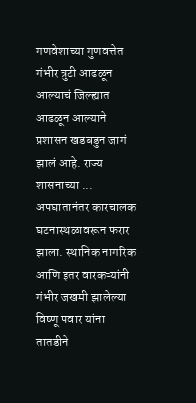गणवेशाच्या गुणवत्तेत गंभीर त्रुटी आढळून आल्याचं जिल्ह्यात आढळून आल्याने प्रशासन खडबडुन जागं झालं आहे. राज्य शासनाच्या ...
अपघातानंतर कारचालक घटनास्थळावरून फरार झाला. स्थानिक नागरिक आणि इतर वारकऱ्यांनी गंभीर जखमी झालेल्या विष्णू पवार यांना तातडीने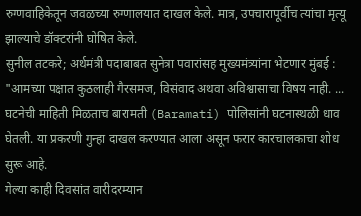रुग्णवाहिकेतून जवळच्या रुग्णालयात दाखल केले. मात्र, उपचारापूर्वीच त्यांचा मृत्यू झाल्याचे डॉक्टरांनी घोषित केले.
सुनील तटकरे; अर्थमंत्री पदाबाबत सुनेत्रा पवारांसह मुख्यमंत्र्यांना भेटणार मुंबई : "आमच्या पक्षात कुठलाही गैरसमज, विसंवाद अथवा अविश्वासाचा विषय नाही. ...
घटनेची माहिती मिळताच बारामती (Baramati) पोलिसांनी घटनास्थळी धाव घेतली. या प्रकरणी गुन्हा दाखल करण्यात आला असून फरार कारचालकाचा शोध सुरू आहे.
गेल्या काही दिवसांत वारीदरम्यान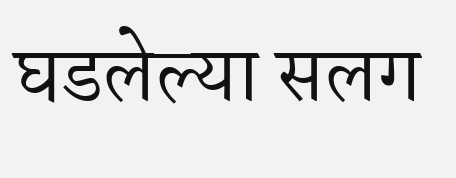घडलेल्या सलग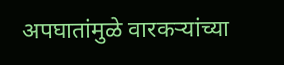अपघातांमुळे वारकऱ्यांच्या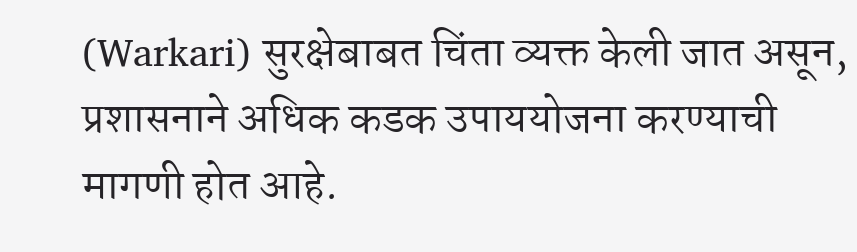(Warkari) सुरक्षेबाबत चिंता व्यक्त केली जात असून, प्रशासनाने अधिक कडक उपाययोजना करण्याची मागणी होत आहे.